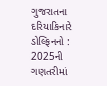ગુજરાતના દરિયાકિનારે ડોલ્ફિનનો : 2025ની ગણતરીમાં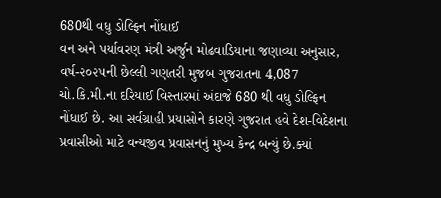680થી વધુ ડોલ્ફિન નોંધાઈ
વન અને પર્યાવરણ મંત્રી અર્જુન મોઢવાડિયાના જણાવ્યા અનુસાર, વર્ષ-૨૦૨૫ની છેલ્લી ગણતરી મુજબ ગુજરાતના 4,087 ચો.કિ.મી.ના દરિયાઈ વિસ્તારમાં અંદાજે 680 થી વધુ ડોલ્ફિન નોંધાઈ છે. આ સર્વગ્રાહી પ્રયાસોને કારણે ગુજરાત હવે દેશ-વિદેશના પ્રવાસીઓ માટે વન્યજીવ પ્રવાસનનું મુખ્ય કેન્દ્ર બન્યું છે.ક્યાં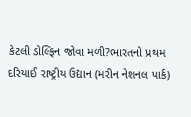કેટલી ડોલ્ફિન જોવા મળી?ભારતનો પ્રથમ દરિયાઈ રાષ્ટ્રીય ઉદ્યાન (મરીન નેશનલ પાર્ક)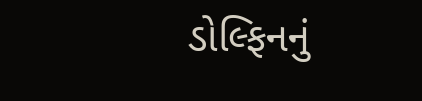ડોલ્ફિનનું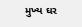મુખ્ય ઘર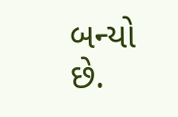બન્યો છે.